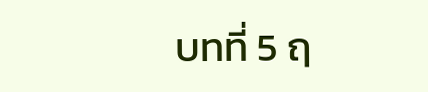บทที่ 5 ฤ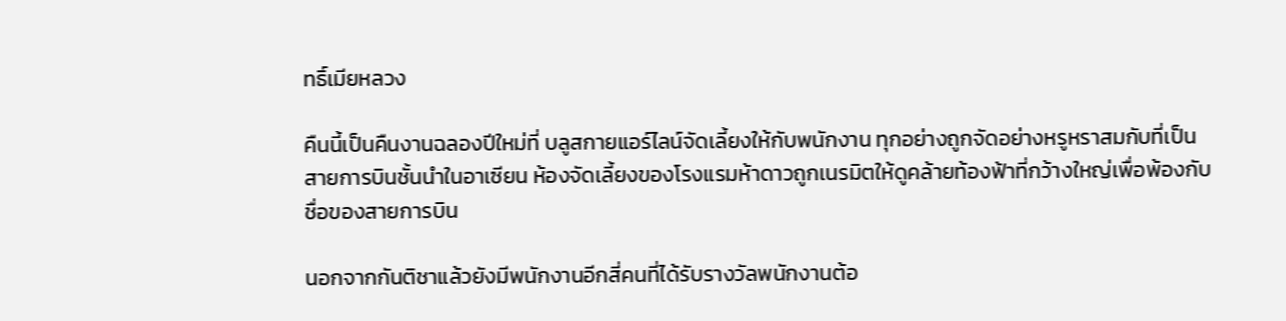ทธิ์เมียหลวง

คืนนี้เป็นคืนงานฉลองปีใหม่ที่ บลูสกายแอร์ไลน์จัดเลี้ยงให้กับพนักงาน ทุกอย่างถูกจัดอย่างหรูหราสมกับที่เป็นสายการบินชั้นนำในอาเซียน ห้องจัดเลี้ยงของโรงแรมห้าดาวถูกเนรมิตให้ดูคล้ายท้องฟ้าที่กว้างใหญ่เพื่อพ้องกับชื่อของสายการบิน

นอกจากกันติชาแล้วยังมีพนักงานอีกสี่คนที่ได้รับรางวัลพนักงานต้อ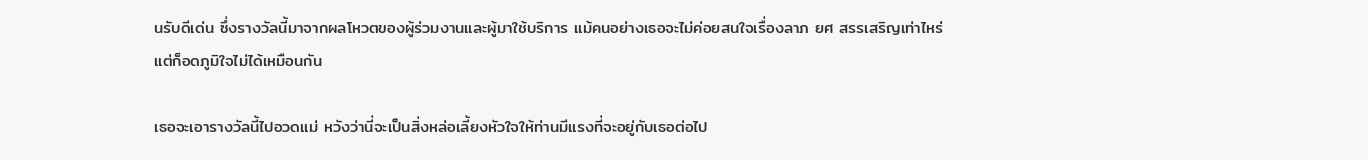นรับดีเด่น ซึ่งรางวัลนี้มาจากผลโหวตของผู้ร่วมงานและผู้มาใช้บริการ แม้คนอย่างเธอจะไม่ค่อยสนใจเรื่องลาภ ยศ สรรเสริญเท่าไหร่ แต่ก็อดภูมิใจไม่ได้เหมือนกัน

เธอจะเอารางวัลนี้ไปอวดแม่ หวังว่านี่จะเป็นสิ่งหล่อเลี้ยงหัวใจให้ท่านมีแรงที่จะอยู่กับเธอต่อไป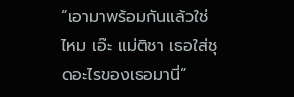“เอามาพร้อมกันแล้วใช่ไหม เอ๊ะ แม่ติชา เธอใส่ชุดอะไรของเธอมานี่”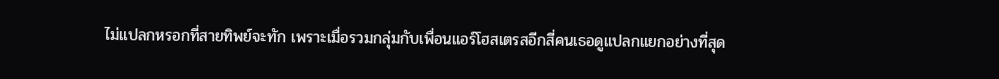ไม่แปลกหรอกที่สายทิพย์จะทัก เพราะเมื่อรวมกลุ่มกับเพื่อนแอร์โฮสเตรสอีกสี่คนเธอดูแปลกแยกอย่างที่สุด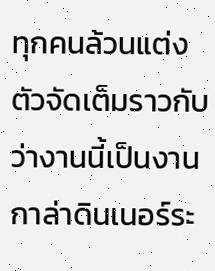ทุกคนล้วนแต่งตัวจัดเต็มราวกับว่างานนี้เป็นงานกาล่าดินเนอร์ระ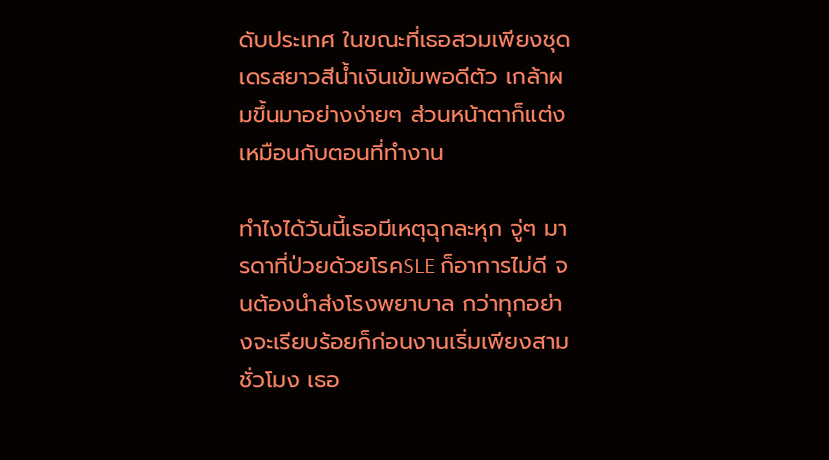ดับประเทศ ในขณะที่เธอสวมเพียงชุดเดรสยาวสีน้ำเงินเข้มพอดีตัว เกล้าผมขึ้นมาอย่างง่ายๆ ส่วนหน้าตาก็แต่งเหมือนกับตอนที่ทำงาน

ทำไงได้วันนี้เธอมีเหตุฉุกละหุก จู่ๆ มารดาที่ป่วยด้วยโรคSLE ก็อาการไม่ดี จนต้องนำส่งโรงพยาบาล กว่าทุกอย่างจะเรียบร้อยก็ก่อนงานเริ่มเพียงสามชั่วโมง เธอ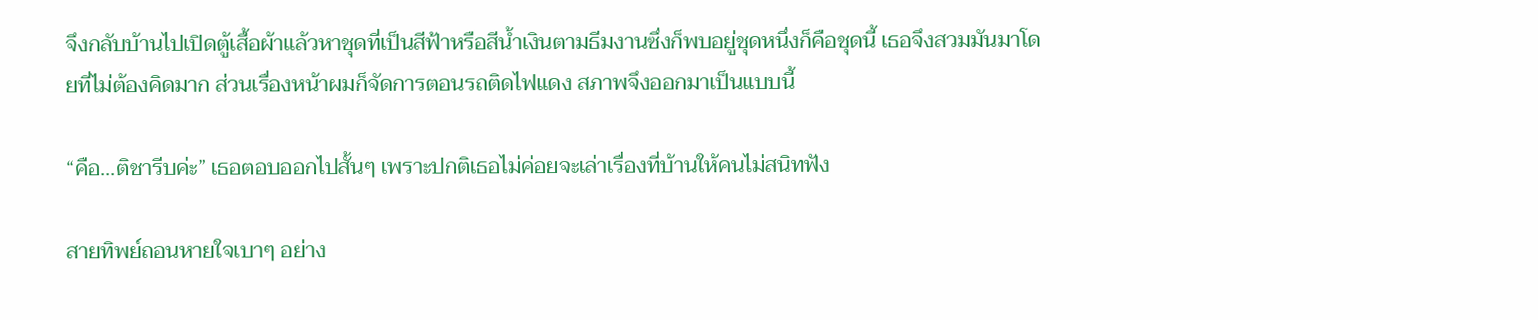จึงกลับบ้านไปเปิดตู้เสื้อผ้าแล้วหาชุดที่เป็นสีฟ้าหรือสีน้ำเงินตามธีมงานซึ่งก็พบอยู่ชุดหนึ่งก็คือชุดนี้ เธอจึงสวมมันมาโดยที่ไม่ต้องคิดมาก ส่วนเรื่องหน้าผมก็จัดการตอนรถติดไฟแดง สภาพจึงออกมาเป็นแบบนี้

“คือ...ติชารีบค่ะ” เธอตอบออกไปสั้นๆ เพราะปกติเธอไม่ค่อยจะเล่าเรื่องที่บ้านให้คนไม่สนิทฟัง

สายทิพย์ถอนหายใจเบาๆ อย่าง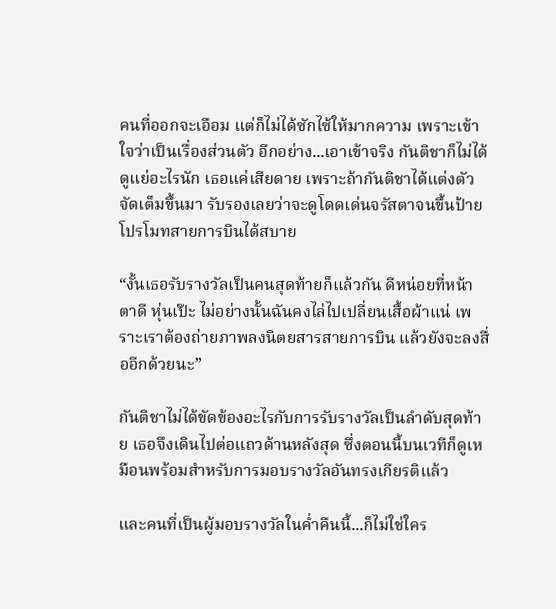คนที่ออกจะเอือม แต่ก็ไม่ได้ซักไซ้ให้มากความ เพราะเข้าใจว่าเป็นเรื่องส่วนตัว อีกอย่าง...เอาเข้าจริง กันติชาก็ไม่ได้ดูแย่อะไรนัก เธอแค่เสียดาย เพราะถ้ากันติชาได้แต่งตัวจัดเต็มขึ้นมา รับรองเลยว่าจะดูโดดเด่นจรัสตาจนขึ้นป้ายโปรโมทสายการบินได้สบาย

“งั้นเธอรับรางวัลเป็นคนสุดท้ายก็แล้วกัน ดีหน่อยที่หน้าตาดี หุ่นเป๊ะ ไม่อย่างนั้นฉันคงไล่ไปเปลี่ยนเสื้อผ้าแน่ เพราะเราต้องถ่ายภาพลงนิตยสารสายการบิน แล้วยังจะลงสื่ออีกด้วยนะ”

กันติชาไม่ได้ขัดข้องอะไรกับการรับรางวัลเป็นลำดับสุดท้าย เธอจึงเดินไปต่อแถวด้านหลังสุด ซึ่งตอนนี้บนเวทีก็ดูเหมือนพร้อมสำหรับการมอบรางวัลอันทรงเกียรติแล้ว

และคนที่เป็นผู้มอบรางวัลในค่ำคืนนี้...ก็ไม่ใช่ใคร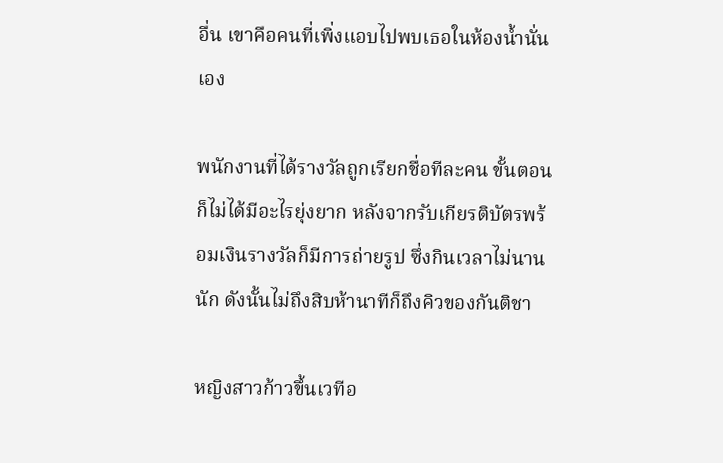อื่น เขาคือคนที่เพิ่งแอบไปพบเธอในห้องน้ำนั่นเอง

พนักงานที่ได้รางวัลถูกเรียกชื่อทีละคน ขั้นตอนก็ไม่ได้มีอะไรยุ่งยาก หลังจากรับเกียรติบัตรพร้อมเงินรางวัลก็มีการถ่ายรูป ซึ่งกินเวลาไม่นานนัก ดังนั้นไม่ถึงสิบห้านาทีก็ถึงคิวของกันติชา

หญิงสาวก้าวขึ้นเวทีอ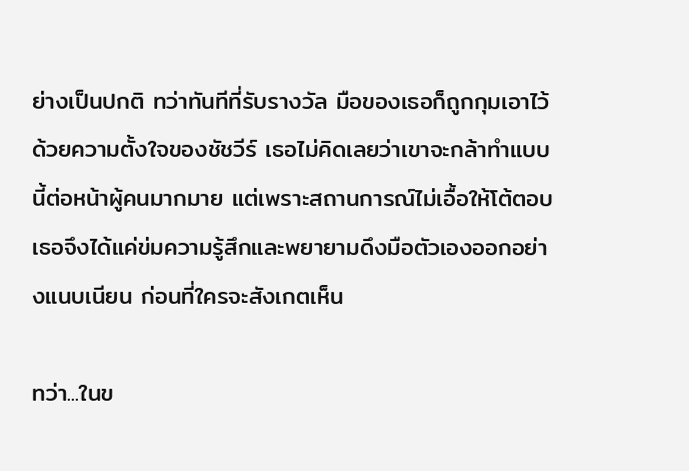ย่างเป็นปกติ ทว่าทันทีที่รับรางวัล มือของเธอก็ถูกกุมเอาไว้ด้วยความตั้งใจของชัชวีร์ เธอไม่คิดเลยว่าเขาจะกล้าทำแบบนี้ต่อหน้าผู้คนมากมาย แต่เพราะสถานการณ์ไม่เอื้อให้โต้ตอบ เธอจึงได้แค่ข่มความรู้สึกและพยายามดึงมือตัวเองออกอย่างแนบเนียน ก่อนที่ใครจะสังเกตเห็น

ทว่า...ในข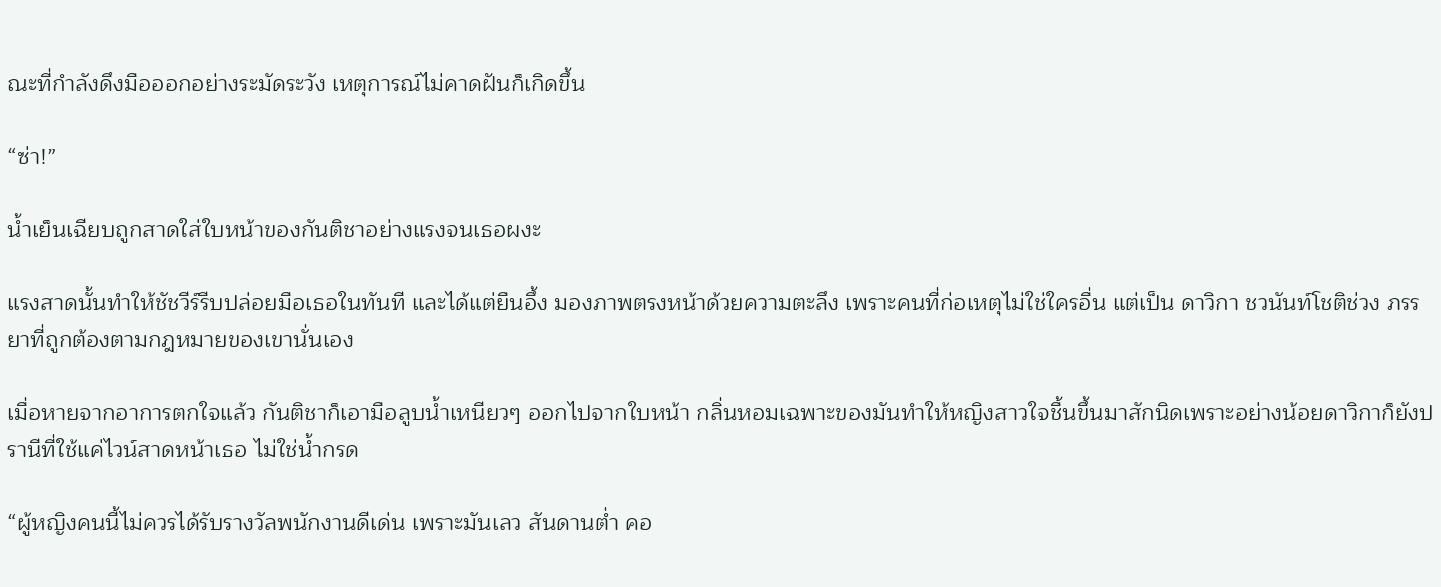ณะที่กำลังดึงมือออกอย่างระมัดระวัง เหตุการณ์ไม่คาดฝันก็เกิดขึ้น

“ซ่า!”

น้ำเย็นเฉียบถูกสาดใส่ใบหน้าของกันติชาอย่างแรงจนเธอผงะ

แรงสาดนั้นทำให้ชัชวีร์รีบปล่อยมือเธอในทันที และได้แต่ยืนอึ้ง มองภาพตรงหน้าด้วยความตะลึง เพราะคนที่ก่อเหตุไม่ใช่ใครอื่น แต่เป็น ดาวิกา ชวนันท์โชติช่วง ภรรยาที่ถูกต้องตามกฎหมายของเขานั่นเอง

เมื่อหายจากอาการตกใจแล้ว กันติชาก็เอามือลูบน้ำเหนียวๆ ออกไปจากใบหน้า กลิ่นหอมเฉพาะของมันทำให้หญิงสาวใจชื้นขึ้นมาสักนิดเพราะอย่างน้อยดาวิกาก็ยังปรานีที่ใช้แค่ไวน์สาดหน้าเธอ ไม่ใช่น้ำกรด

“ผู้หญิงคนนี้ไม่ควรได้รับรางวัลพนักงานดีเด่น เพราะมันเลว สันดานต่ำ คอ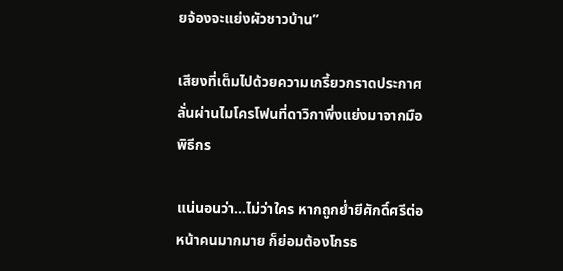ยจ้องจะแย่งผัวชาวบ้าน”

เสียงที่เต็มไปด้วยความเกรี้ยวกราดประกาศลั่นผ่านไมโครโฟนที่ดาวิกาพึ่งแย่งมาจากมือพิธีกร

แน่นอนว่า...ไม่ว่าใคร หากถูกย่ำยีศักดิ์ศรีต่อหน้าคนมากมาย ก็ย่อมต้องโกรธ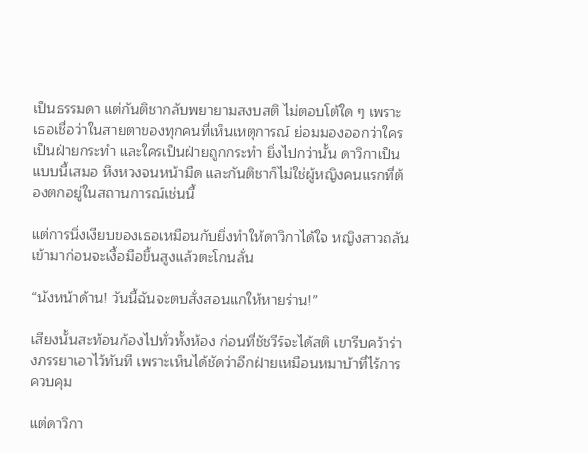เป็นธรรมดา แต่กันติชากลับพยายามสงบสติ ไม่ตอบโต้ใด ๆ เพราะเธอเชื่อว่าในสายตาของทุกคนที่เห็นเหตุการณ์ ย่อมมองออกว่าใครเป็นฝ่ายกระทำ และใครเป็นฝ่ายถูกกระทำ ยิ่งไปกว่านั้น ดาวิกาเป็นแบบนี้เสมอ หึงหวงจนหน้ามืด และกันติชาก็ไม่ใช่ผู้หญิงคนแรกที่ต้องตกอยู่ในสถานการณ์เช่นนี้

แต่การนิ่งเงียบของเธอเหมือนกับยิ่งทำให้ดาวิกาได้ใจ หญิงสาวถลันเข้ามาก่อนจะเงื้อมือขึ้นสูงแล้วตะโกนลั่น

“นังหน้าด้าน! วันนี้ฉันจะตบสั่งสอนแกให้หายร่าน!”

เสียงนั้นสะท้อนก้องไปทั่วทั้งห้อง ก่อนที่ชัชวีร์จะได้สติ เขารีบคว้าร่างภรรยาเอาไว้ทันที เพราะเห็นได้ชัดว่าอีกฝ่ายเหมือนหมาบ้าที่ไร้การควบคุม

แต่ดาวิกา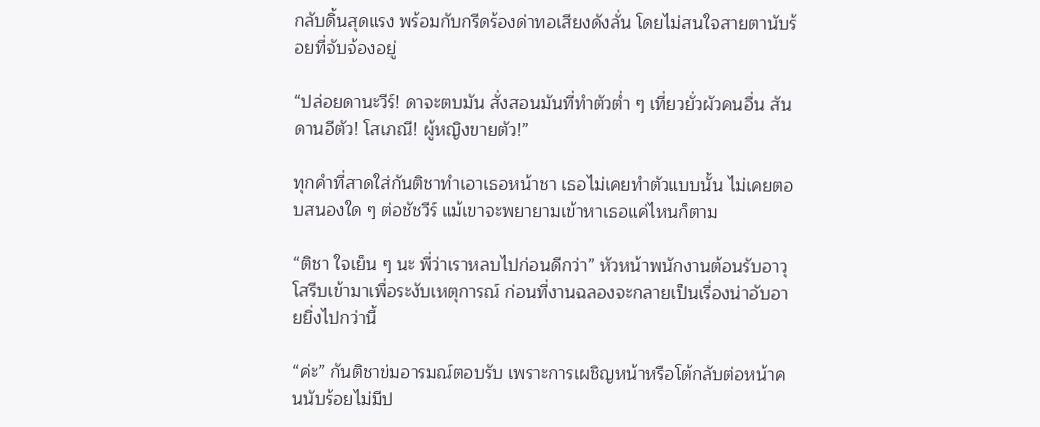กลับดิ้นสุดแรง พร้อมกับกรีดร้องด่าทอเสียงดังลั่น โดยไม่สนใจสายตานับร้อยที่จับจ้องอยู่

“ปล่อยดานะวีร์! ดาจะตบมัน สั่งสอนมันที่ทำตัวต่ำ ๆ เที่ยวยั่วผัวคนอื่น สันดานอีตัว! โสเภณี! ผู้หญิงขายตัว!”

ทุกคำที่สาดใส่กันติชาทำเอาเธอหน้าชา เธอไม่เคยทำตัวแบบนั้น ไม่เคยตอบสนองใด ๆ ต่อชัชวีร์ แม้เขาจะพยายามเข้าหาเธอแค่ไหนก็ตาม

“ติชา ใจเย็น ๆ นะ พี่ว่าเราหลบไปก่อนดีกว่า” หัวหน้าพนักงานต้อนรับอาวุโสรีบเข้ามาเพื่อระงับเหตุการณ์ ก่อนที่งานฉลองจะกลายเป็นเรื่องน่าอับอายยิ่งไปกว่านี้

“ค่ะ” กันติชาข่มอารมณ์ตอบรับ เพราะการเผชิญหน้าหรือโต้กลับต่อหน้าคนนับร้อยไม่มีป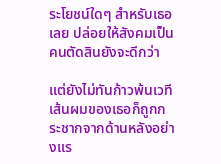ระโยชน์ใดๆ สำหรับเธอเลย ปล่อยให้สังคมเป็นคนตัดสินยังจะดีกว่า

แต่ยังไม่ทันก้าวพ้นเวที เส้นผมของเธอก็ถูกกระชากจากด้านหลังอย่างแร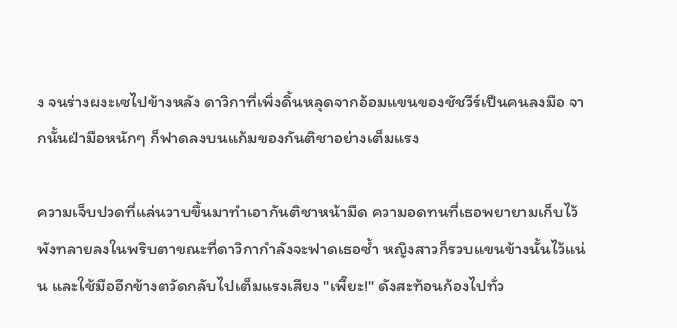ง จนร่างผงะเซไปข้างหลัง ดาวิกาที่เพิ่งดิ้นหลุดจากอ้อมแขนของชัชวีร์เป็นคนลงมือ จากนั้นฝ่ามือหนักๆ ก็ฟาดลงบนแก้มของกันติชาอย่างเต็มแรง

ความเจ็บปวดที่แล่นวาบขึ้นมาทำเอากันติชาหน้ามืด ความอดทนที่เธอพยายามเก็บไว้พังทลายลงในพริบตาขณะที่ดาวิกากำลังจะฟาดเธอซ้ำ หญิงสาวก็รวบแขนข้างนั้นไว้แน่น และใช้มืออีกข้างตวัดกลับไปเต็มแรงเสียง "เพี๊ยะ!" ดังสะท้อนก้องไปทั่ว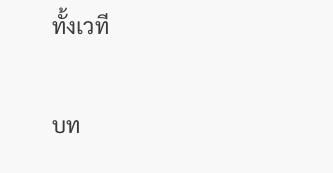ทั้งเวที

บท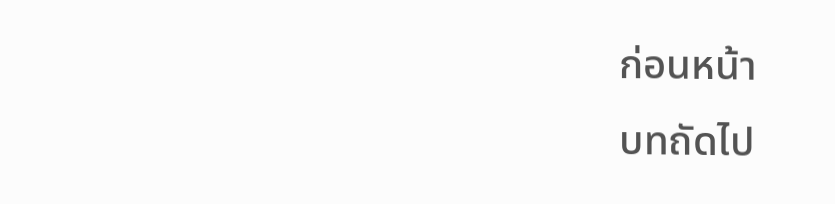ก่อนหน้า
บทถัดไป